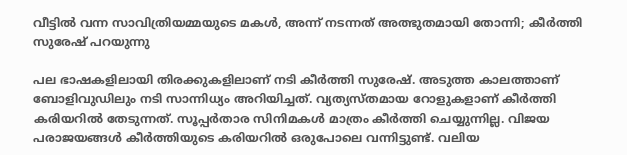വീട്ടിൽ വന്ന സാവിത്രിയമ്മയുടെ മകൾ, അന്ന് ന‌ടന്നത് അത്ഭുതമായി തോന്നി; കീർത്തി സുരേഷ് പറയുന്നു

പല ഭാഷകളിലായി തിരക്കുകളിലാണ് നടി കീർത്തി സുരേഷ്. അടുത്ത കാലത്താണ് ബോളിവുഡിലും നടി സാന്നിധ്യം അറിയിച്ചത്. വ്യത്യസ്തമായ റോളുകളാണ് കീർത്തി കരിയറിൽ തേടുന്നത്. സൂപ്പർതാര സിനിമകൾ മാത്രം കീർത്തി ചെയ്യുന്നില്ല. വിജയ പരാജയങ്ങൾ കീർത്തിയുടെ കരിയറിൽ ഒരുപോലെ വന്നിട്ടുണ്ട്. വലിയ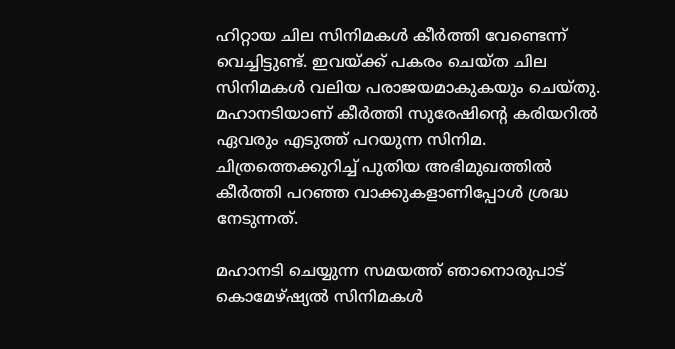ഹിറ്റായ ചില സിനിമകൾ കീർത്തി വേണ്ടെന്ന് വെച്ചിട്ടുണ്ട്. ഇവയ്ക്ക് പകരം ചെയ്ത ചില സിനിമകൾ വലിയ പരാജയമാകുകയും ചെയ്തു. മഹാനടിയാണ് കീർത്തി സുരേഷിന്റെ കരിയറിൽ ഏവരും എടുത്ത് പറയുന്ന സിനിമ. ചിത്രത്തെക്കുറിച്ച് പുതിയ അഭിമുഖത്തിൽ കീർത്തി പറഞ്ഞ വാക്കുകളാണിപ്പോൾ ശ്രദ്ധ നേടുന്നത്.

മഹാനടി ചെയ്യുന്ന സമയത്ത് ഞാനൊരുപാട് കൊമേഴ്ഷ്യൽ സിനിമകൾ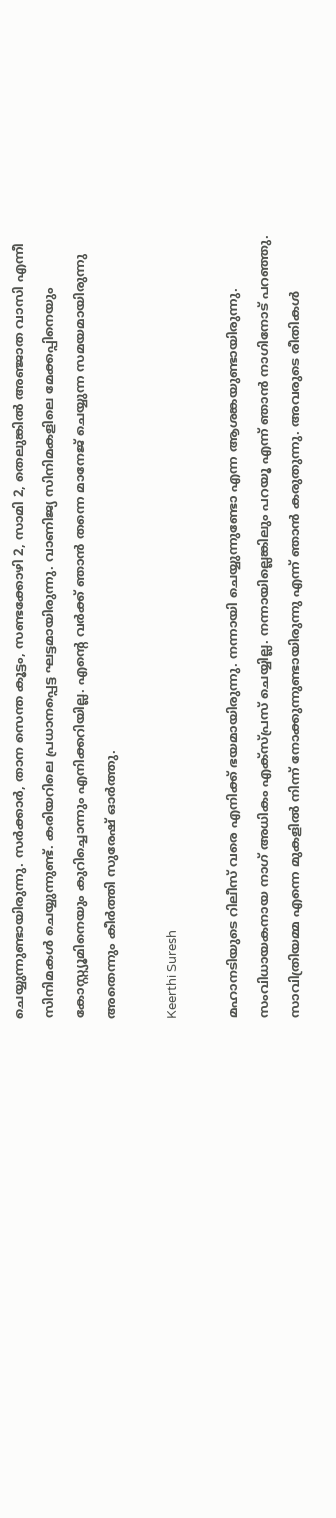ചെയ്യുന്നുണ്ടായിരുന്നു. സർക്കാർ, താന സെന്ത കൂട്ടം, സണ്ടക്കോഴി 2, സാമി 2, തെലുങ്കിൽ അഞ്ജാത വാസി എന്നീ സിനിമകൾ ചെയ്യുന്നുണ്ട്. കരിയറിലെ പ്രധാനപ്പെട്ട ഘട്ടമായിരുന്നു. വാണിജ്യ സിനിമകളിലെ മേക്കപ്പിനെയും കോസ്റ്റ്യൂമിനെയും കുറിച്ചൊന്നും എനിക്കറിയില്ല. എന്റെ വർക്ക് ഞാൻ തന്നെ മാനേജ് ചെയ്യുന്ന സമയമായിരുന്നു അതെന്നും കീർത്തി സുരേഷ് ഓർത്തു.

Keerthi Suresh

മഹാനടിയുടെ റിലീസ് വരെ എനിക്ക് ഭയമായിരുന്നു. നന്നായി ചെയ്യുന്നുണ്ടോ എന്ന ആശങ്കയുണ്ടായിരുന്നു. സംവിധായകനായ നാഗ് അധികം എക്സ്പ്രസ് ചെയ്യില്ല. നന്നായില്ലെങ്കിലും പറയൂ എന്ന് ഞാൻ നാഗിനോട് പറഞ്ഞു. സാവിത്രിയമ്മ എന്നെ മുകളിൽ നിന്ന് നോക്കുന്നുണ്ടായിരുന്നു എന്ന് ഞാൻ കരുതുന്നു. അവരുടെ രീതികൾ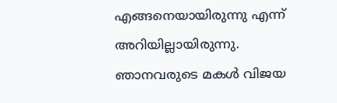എങ്ങനെയായിരുന്നു എന്ന് അറിയില്ലായിരുന്നു. ഞാനവരുടെ മകൾ വിജയ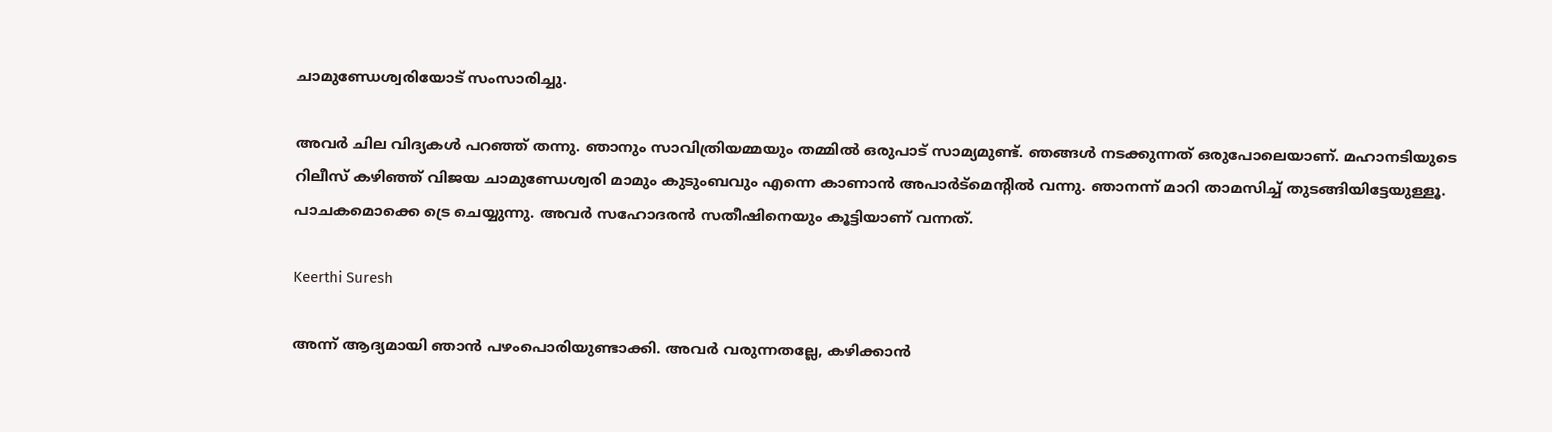ചാമുണ്ഡേശ്വരിയോട് സംസാരിച്ചു.

അവർ ചില വിദ്യകൾ പറഞ്ഞ് തന്നു. ഞാനും സാവിത്രിയമ്മയും തമ്മിൽ ഒരുപാട് സാമ്യമുണ്ട്. ഞങ്ങൾ നടക്കുന്നത് ഒരുപോലെയാണ്. മഹാനടിയുടെ റിലീസ് കഴിഞ്ഞ് വിജയ ചാമുണ്ഡേശ്വരി മാമും കുടുംബവും എന്നെ കാണാൻ അപാർട്മെന്റിൽ വന്നു. ഞാനന്ന് മാറി താമസിച്ച് തുടങ്ങിയിട്ടേയുള്ളൂ. പാചകമൊക്കെ ട്രെ ചെയ്യുന്നു. അവർ സഹോദരൻ സതീഷിനെയും കൂട്ടിയാണ് വന്നത്.

Keerthi Suresh

അന്ന് ആദ്യമായി ഞാൻ പഴംപൊരിയുണ്ടാക്കി. അവർ വരുന്നതല്ലേ, കഴിക്കാൻ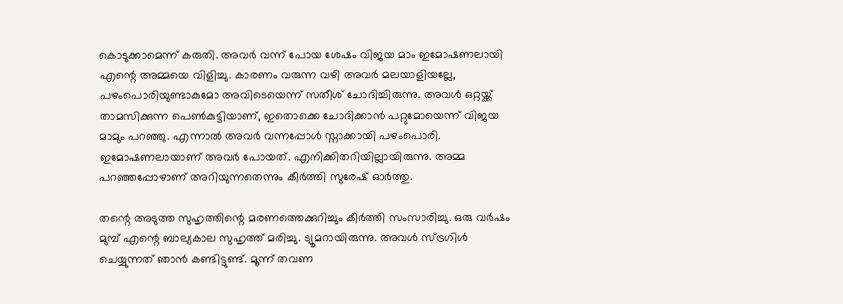കൊടുക്കാമെന്ന് കരുതി. അവർ വന്ന് പോയ ശേഷം വിജയ മാം ഇമോഷണലായി എന്റെ അമ്മയെ വിളിച്ചു. കാരണം വരുന്ന വഴി അവർ മലയാളിയല്ലേ, പഴംപൊരിയുണ്ടാകുമോ അവിടെയെന്ന് സതീശ് ചോദിച്ചിരുന്നു. അവൾ ഒറ്റയ്ക്ക് താമസിക്കുന്ന പെൺകുട്ടിയാണ്, ഇതൊക്കെ ചോദിക്കാൻ പറ്റുമോയെന്ന് വിജയ മാമും പറഞ്ഞു. എന്നാൽ അവർ വന്നപ്പോൾ സ്നാക്കായി പഴംപൊരി. ഇമോഷണലായാണ് അവർ പോയത്. എനിക്കിതറിയില്ലായിരുന്നു. അമ്മ പറഞ്ഞപ്പോഴാണ് അറിയുന്നതെന്നും കീർത്തി സുരേഷ് ഓർത്തു.

തന്റെ അടുത്ത സുഹൃത്തിന്റെ മരണത്തെക്കുറിച്ചും കീർത്തി സംസാരിച്ചു. ഒരു വർഷം മുമ്പ് എന്റെ ബാല്യകാല സുഹൃത്ത് മരിച്ചു. ട്യൂമറായിരുന്നു. അവൾ സ്ട്രഗിൾ ചെയ്യുന്നത് ഞാൻ കണ്ടിട്ടുണ്ട്. മൂന്ന് തവണ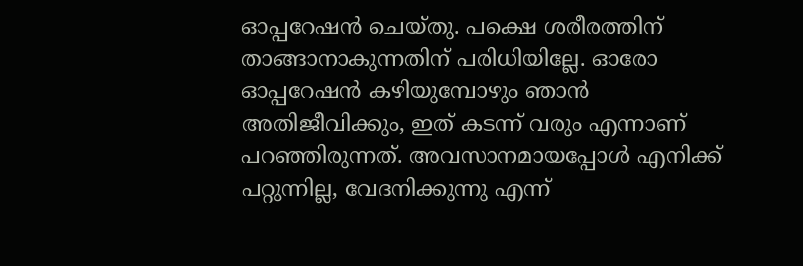ഓപ്പറേഷൻ ചെയ്തു. പക്ഷെ ശരീരത്തിന് താങ്ങാനാകുന്നതിന് പരിധിയില്ലേ. ഓരോ ഓപ്പറേഷൻ കഴിയുമ്പോഴും ഞാൻ അതിജീവിക്കും, ഇത് കടന്ന് വരും എന്നാണ് പറഞ്ഞിരുന്നത്. അവസാനമായപ്പോൾ എനിക്ക് പറ്റുന്നില്ല, വേദനിക്കുന്നു എന്ന്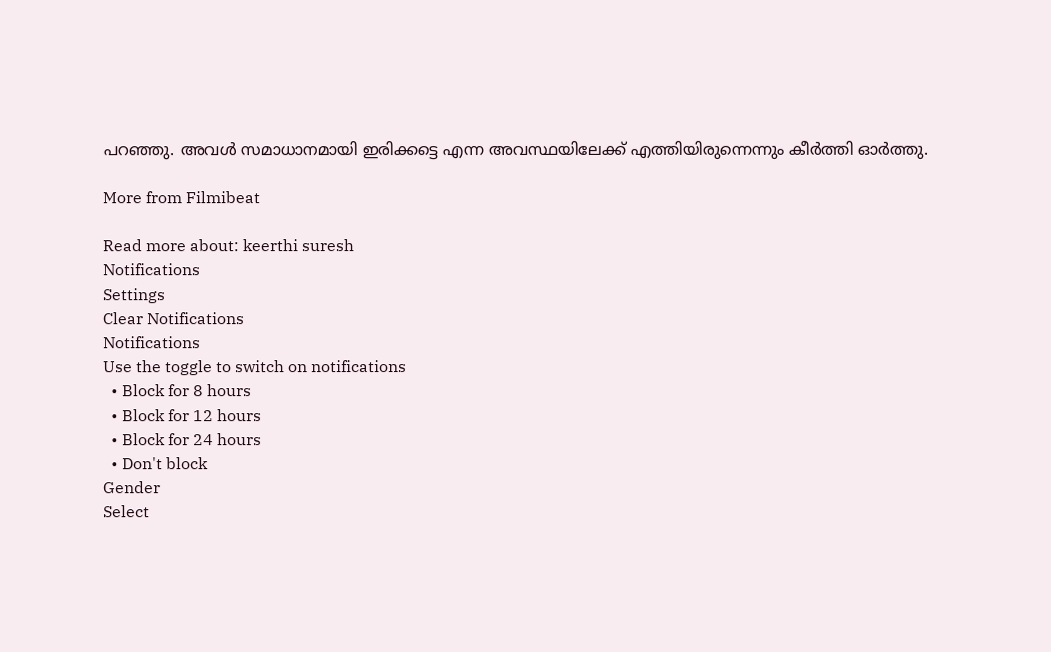പറഞ്ഞു. അവൾ സമാധാനമായി ഇരിക്കട്ടെ എന്ന അവസ്ഥയിലേക്ക് എത്തിയിരുന്നെന്നും കീർത്തി ഓർത്തു.

More from Filmibeat

Read more about: keerthi suresh
Notifications
Settings
Clear Notifications
Notifications
Use the toggle to switch on notifications
  • Block for 8 hours
  • Block for 12 hours
  • Block for 24 hours
  • Don't block
Gender
Select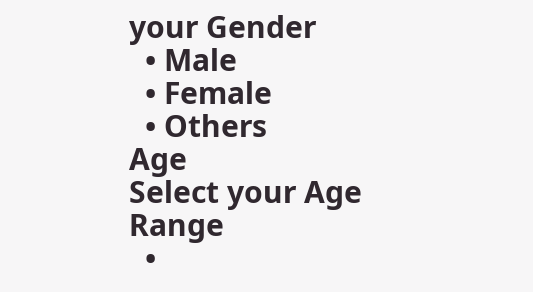your Gender
  • Male
  • Female
  • Others
Age
Select your Age Range
  •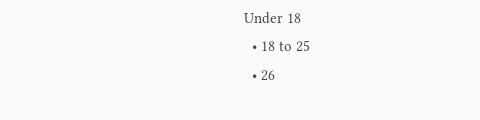Under 18
  • 18 to 25
  • 26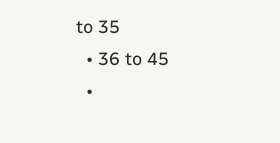to 35
  • 36 to 45
  •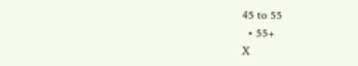45 to 55
  • 55+
X